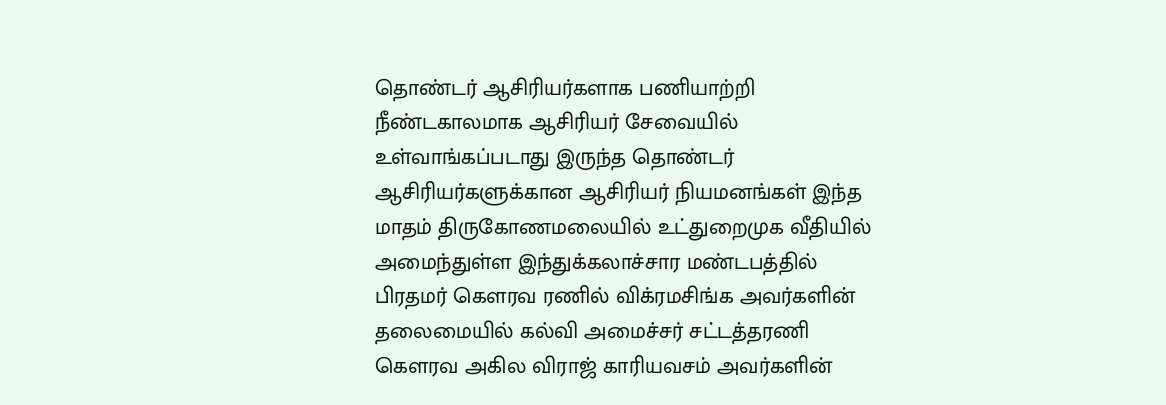தொண்டர் ஆசிரியர்களாக பணியாற்றி நீண்டகாலமாக ஆசிரியர் சேவையில் உள்வாங்கப்படாது இருந்த தொண்டர் ஆசிரியர்களுக்கான ஆசிரியர் நியமனங்கள் இந்த மாதம் திருகோணமலையில் உட்துறைமுக வீதியில் அமைந்துள்ள இந்துக்கலாச்சார மண்டபத்தில் பிரதமர் கௌரவ ரணில் விக்ரமசிங்க அவர்களின் தலைமையில் கல்வி அமைச்சர் சட்டத்தரணி கௌரவ அகில விராஜ் காரியவசம் அவர்களின்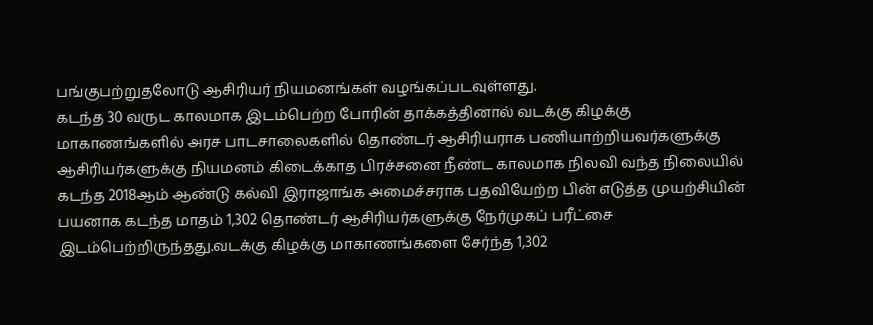பங்குபற்றுதலோடு ஆசிரியர் நியமனங்கள் வழங்கப்படவுள்ளது.
கடந்த 30 வருட காலமாக இடம்பெற்ற போரின் தாக்கத்தினால் வடக்கு கிழக்கு மாகாணங்களில் அரச பாடசாலைகளில் தொண்டர் ஆசிரியராக பணியாற்றியவர்களுக்கு ஆசிரியர்களுக்கு நியமனம் கிடைக்காத பிரச்சனை நீண்ட காலமாக நிலவி வந்த நிலையில் கடந்த 2018ஆம் ஆண்டு கல்வி இராஜாங்க அமைச்சராக பதவியேற்ற பின் எடுத்த முயற்சியின் பயனாக கடந்த மாதம் 1,302 தொண்டர் ஆசிரியர்களுக்கு நேர்முகப் பரீட்சை இடம்பெற்றிருந்தது.வடக்கு கிழக்கு மாகாணங்களை சேர்ந்த 1,302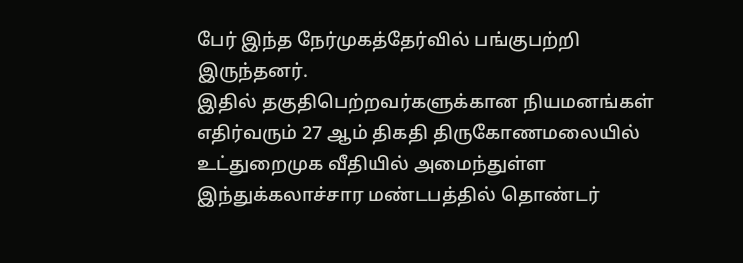பேர் இந்த நேர்முகத்தேர்வில் பங்குபற்றி இருந்தனர்.
இதில் தகுதிபெற்றவர்களுக்கான நியமனங்கள் எதிர்வரும் 27 ஆம் திகதி திருகோணமலையில் உட்துறைமுக வீதியில் அமைந்துள்ள இந்துக்கலாச்சார மண்டபத்தில் தொண்டர்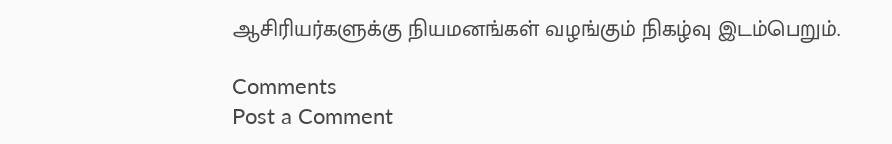ஆசிரியர்களுக்கு நியமனங்கள் வழங்கும் நிகழ்வு இடம்பெறும்.

Comments
Post a Comment